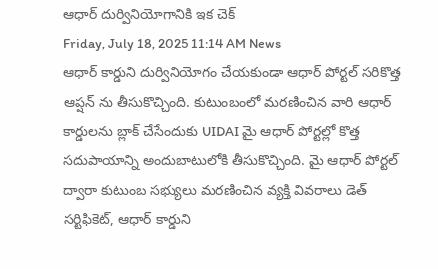ఆధార్ దుర్వినియోగానికి ఇక చెక్
Friday, July 18, 2025 11:14 AM News
ఆధార్ కార్డుని దుర్వినియోగం చేయకుండా ఆధార్ పోర్టల్ సరికొత్త ఆప్షన్ ను తీసుకొచ్చింది. కుటుంబంలో మరణించిన వారి ఆధార్ కార్డులను బ్లాక్ చేసేందుకు UIDAI మై ఆధార్ పోర్టల్లో కొత్త సదుపాయాన్ని అందుబాటులోకి తీసుకొచ్చింది. మై ఆధార్ పోర్టల్ ద్వారా కుటుంబ సభ్యులు మరణించిన వ్యక్తి వివరాలు డెత్ సర్టిఫికెట్, ఆధార్ కార్డుని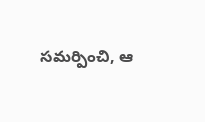సమర్పించి, ఆ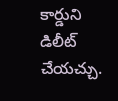కార్డుని డిలీట్ చేయచ్చు.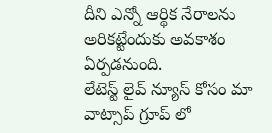దీని ఎన్నో ఆర్థిక నేరాలను అరికట్టేందుకు అవకాశం ఏర్పడనుంది.
లేటెస్ట్ లైవ్ న్యూస్ కోసం మా వాట్సాప్ గ్రూప్ లో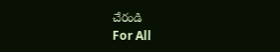చేరండి
For All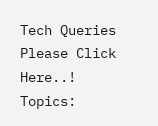Tech Queries Please Click Here..!
Topics: